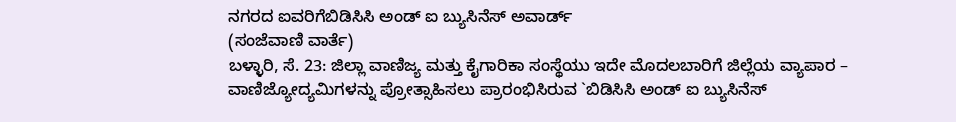ನಗರದ ಐವರಿಗೆಬಿಡಿಸಿಸಿ ಅಂಡ್ ಐ ಬ್ಯುಸಿನೆಸ್ ಅವಾರ್ಡ್
(ಸಂಜೆವಾಣಿ ವಾರ್ತೆ)
ಬಳ್ಳಾರಿ, ಸೆ. 23: ಜಿಲ್ಲಾ ವಾಣಿಜ್ಯ ಮತ್ತು ಕೈಗಾರಿಕಾ ಸಂಸ್ಥೆಯು ಇದೇ ಮೊದಲಬಾರಿಗೆ ಜಿಲ್ಲೆಯ ವ್ಯಾಪಾರ – ವಾಣಿಜ್ಯೋದ್ಯಮಿಗಳನ್ನು ಪ್ರೋತ್ಸಾಹಿಸಲು ಪ್ರಾರಂಭಿಸಿರುವ `ಬಿಡಿಸಿಸಿ ಅಂಡ್ ಐ ಬ್ಯುಸಿನೆಸ್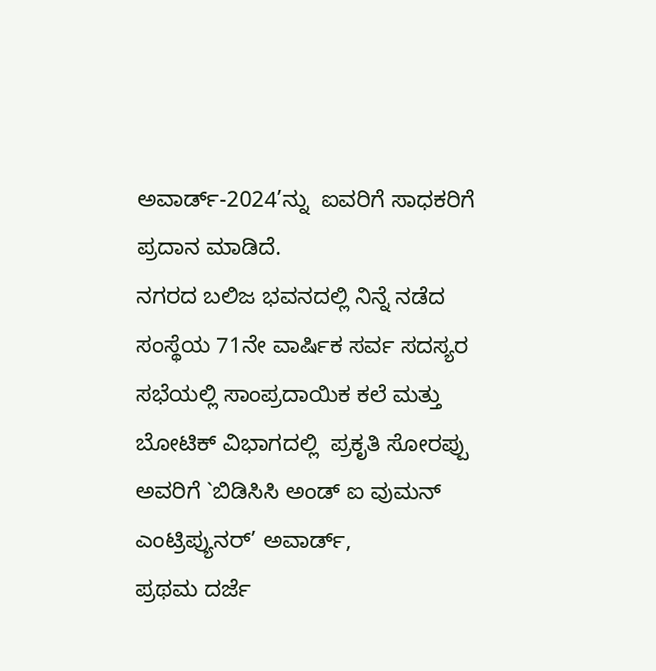ಅವಾರ್ಡ್-2024’ನ್ನು  ಐವರಿಗೆ ಸಾಧಕರಿಗೆ ಪ್ರದಾನ ಮಾಡಿದೆ.
ನಗರದ ಬಲಿಜ ಭವನದಲ್ಲಿ ನಿನ್ನೆ ನಡೆದ ಸಂಸ್ಥೆಯ 71ನೇ ವಾರ್ಷಿಕ ಸರ್ವ ಸದಸ್ಯರ ಸಭೆಯಲ್ಲಿ ಸಾಂಪ್ರದಾಯಿಕ ಕಲೆ ಮತ್ತು ಬೋಟಿಕ್ ವಿಭಾಗದಲ್ಲಿ  ಪ್ರಕೃತಿ ಸೋರಪ್ಪು ಅವರಿಗೆ `ಬಿಡಿಸಿಸಿ ಅಂಡ್ ಐ ವುಮನ್ ಎಂಟ್ರಿಪ್ಯುನರ್’ ಅವಾರ್ಡ್,
ಪ್ರಥಮ ದರ್ಜೆ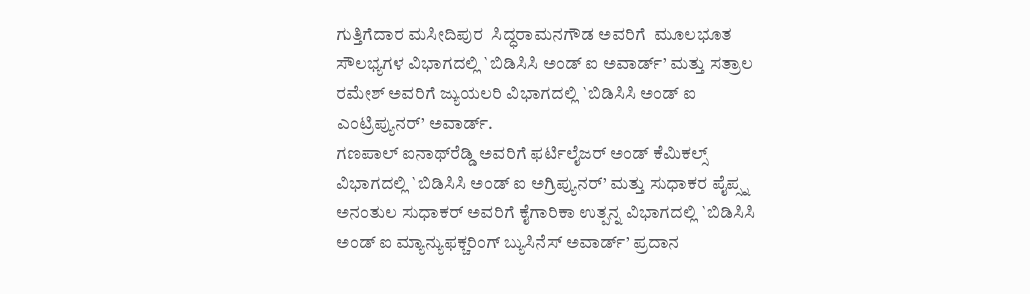ಗುತ್ತಿಗೆದಾರ ಮಸೀದಿಪುರ  ಸಿದ್ಧರಾಮನಗೌಡ ಅವರಿಗೆ  ಮೂಲಭೂತ ಸೌಲಭ್ಯಗಳ ವಿಭಾಗದಲ್ಲಿ `ಬಿಡಿಸಿಸಿ ಅಂಡ್ ಐ ಅವಾರ್ಡ್’ ಮತ್ತು ಸತ್ರಾಲ ರಮೇಶ್ ಅವರಿಗೆ ಜ್ಯುಯಲರಿ ವಿಭಾಗದಲ್ಲಿ `ಬಿಡಿಸಿಸಿ ಅಂಡ್ ಐ ಎಂಟ್ರಿಪ್ಯುನರ್’ ಅವಾರ್ಡ್.
ಗಣಪಾಲ್ ಐನಾಥ್‌ರೆಡ್ಡಿ ಅವರಿಗೆ ಫರ್ಟಿಲೈಜರ್ ಅಂಡ್ ಕೆಮಿಕಲ್ಸ್ ವಿಭಾಗದಲ್ಲಿ `ಬಿಡಿಸಿಸಿ ಅಂಡ್ ಐ ಅಗ್ರಿಪ್ಯುನರ್’ ಮತ್ತು ಸುಧಾಕರ ಪೈಪ್ಸ್ನ ಅನಂತುಲ ಸುಧಾಕರ್ ಅವರಿಗೆ ಕೈಗಾರಿಕಾ ಉತ್ಪನ್ನ ವಿಭಾಗದಲ್ಲಿ `ಬಿಡಿಸಿಸಿ ಅಂಡ್ ಐ ಮ್ಯಾನ್ಯುಫಕ್ಚರಿಂಗ್ ಬ್ಯುಸಿನೆಸ್ ಅವಾರ್ಡ್’ ಪ್ರದಾನ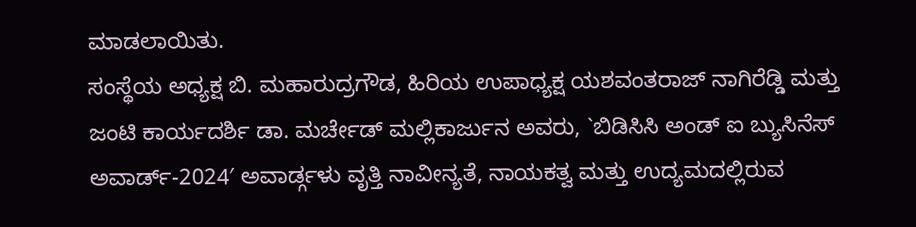ಮಾಡಲಾಯಿತು.
ಸಂಸ್ಥೆಯ ಅಧ್ಯಕ್ಷ ಬಿ. ಮಹಾರುದ್ರಗೌಡ, ಹಿರಿಯ ಉಪಾಧ್ಯಕ್ಷ ಯಶವಂತರಾಜ್ ನಾಗಿರೆಡ್ಡಿ ಮತ್ತು ಜಂಟಿ ಕಾರ್ಯದರ್ಶಿ ಡಾ. ಮರ್ಚೇಡ್ ಮಲ್ಲಿಕಾರ್ಜುನ ಅವರು, `ಬಿಡಿಸಿಸಿ ಅಂಡ್ ಐ ಬ್ಯುಸಿನೆಸ್ ಅವಾರ್ಡ್-2024′ ಅವಾರ್ಡ್ಗಳು ವೃತ್ತಿ ನಾವೀನ್ಯತೆ, ನಾಯಕತ್ವ ಮತ್ತು ಉದ್ಯಮದಲ್ಲಿರುವ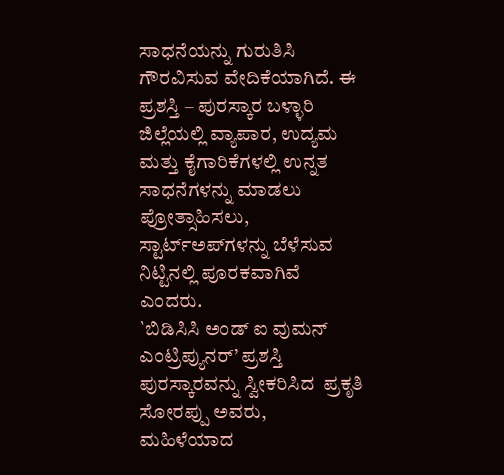ಸಾಧನೆಯನ್ನು ಗುರುತಿಸಿ ಗೌರವಿಸುವ ವೇದಿಕೆಯಾಗಿದೆ. ಈ ಪ್ರಶಸ್ತಿ – ಪುರಸ್ಕಾರ ಬಳ್ಳಾರಿ ಜಿಲ್ಲೆಯಲ್ಲಿ ವ್ಯಾಪಾರ, ಉದ್ಯಮ ಮತ್ತು ಕೈಗಾರಿಕೆಗಳಲ್ಲಿ ಉನ್ನತ ಸಾಧನೆಗಳನ್ನು ಮಾಡಲು ಪ್ರೋತ್ಸಾಹಿಸಲು, ಸ್ಟಾರ್ಟ್ಅಪ್‌ಗಳನ್ನು ಬೆಳೆಸುವ ನಿಟ್ಟಿನಲ್ಲಿ ಪೂರಕವಾಗಿವೆ ಎಂದರು.
`ಬಿಡಿಸಿಸಿ ಅಂಡ್ ಐ ವುಮನ್ ಎಂಟ್ರಿಪ್ಯುನರ್’ ಪ್ರಶಸ್ತಿ ಪುರಸ್ಕಾರವನ್ನು ಸ್ವೀಕರಿಸಿದ  ಪ್ರಕೃತಿ ಸೋರಪ್ಪು ಅವರು, ಮಹಿಳೆಯಾದ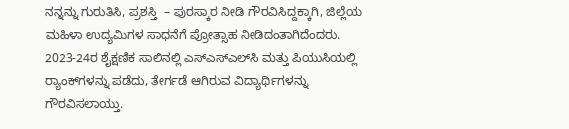ನನ್ನನ್ನು ಗುರುತಿಸಿ, ಪ್ರಶಸ್ತಿ  – ಪುರಸ್ಕಾರ ನೀಡಿ ಗೌರವಿಸಿದ್ದಕ್ಕಾಗಿ, ಜಿಲ್ಲೆಯ ಮಹಿಳಾ ಉದ್ಯಮಿಗಳ ಸಾಧನೆಗೆ ಪ್ರೋತ್ಸಾಹ ನೀಡಿದಂತಾಗಿದೆಂದರು.
2023-24ರ ಶೈಕ್ಷಣಿಕ ಸಾಲಿನಲ್ಲಿ ಎಸ್‌ಎಸ್‌ಎಲ್‌ಸಿ ಮತ್ತು ಪಿಯುಸಿಯಲ್ಲಿ ರ‍್ಯಾಂಕ್‌ಗಳನ್ನು ಪಡೆದು, ತೇರ್ಗಡೆ ಆಗಿರುವ ವಿದ್ಯಾರ್ಥಿಗಳನ್ನು ಗೌರವಿಸಲಾಯ್ತು.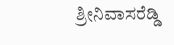ಶ್ರೀನಿವಾಸರೆಡ್ಡಿ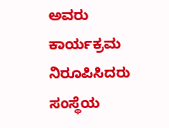ಅವರು ಕಾರ್ಯಕ್ರಮ ನಿರೂಪಿಸಿದರು  ಸಂಸ್ಥೆಯ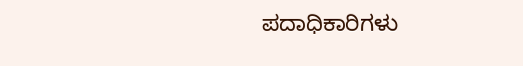ಪದಾಧಿಕಾರಿಗಳು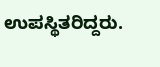ಉಪಸ್ಥಿತರಿದ್ದರು.